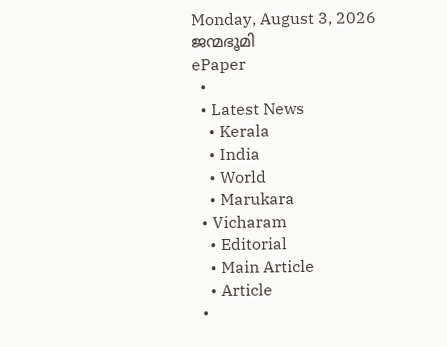Monday, August 3, 2026
ജന്മഭൂമി
ePaper
  •
  • Latest News
    • Kerala
    • India
    • World
    • Marukara
  • Vicharam
    • Editorial
    • Main Article
    • Article
  •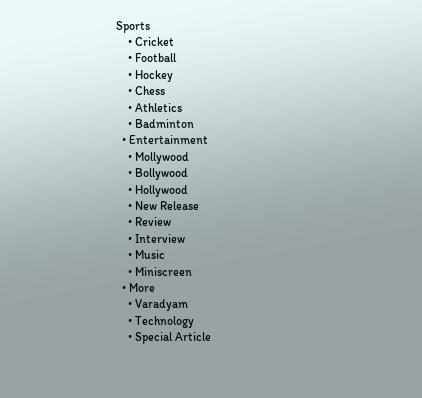Sports
    • Cricket
    • Football
    • Hockey
    • Chess
    • Athletics
    • Badminton
  • Entertainment
    • Mollywood
    • Bollywood
    • Hollywood
    • New Release
    • Review
    • Interview
    • Music
    • Miniscreen
  • More
    • Varadyam
    • Technology
    • Special Article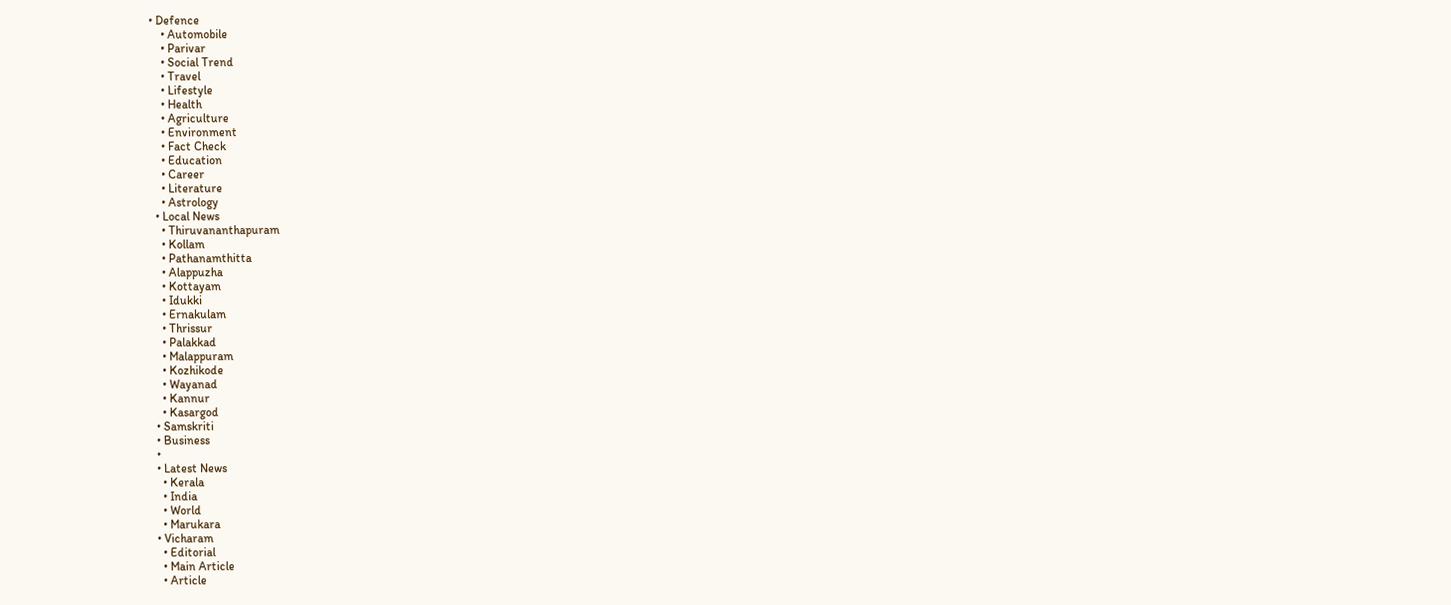• Defence
    • Automobile
    • Parivar
    • Social Trend
    • Travel
    • Lifestyle
    • Health
    • Agriculture
    • Environment
    • Fact Check
    • Education
    • Career
    • Literature
    • Astrology
  • Local News
    • Thiruvananthapuram
    • Kollam
    • Pathanamthitta
    • Alappuzha
    • Kottayam
    • Idukki
    • Ernakulam
    • Thrissur
    • Palakkad
    • Malappuram
    • Kozhikode
    • Wayanad
    • Kannur
    • Kasargod
  • Samskriti
  • Business
  •
  • Latest News
    • Kerala
    • India
    • World
    • Marukara
  • Vicharam
    • Editorial
    • Main Article
    • Article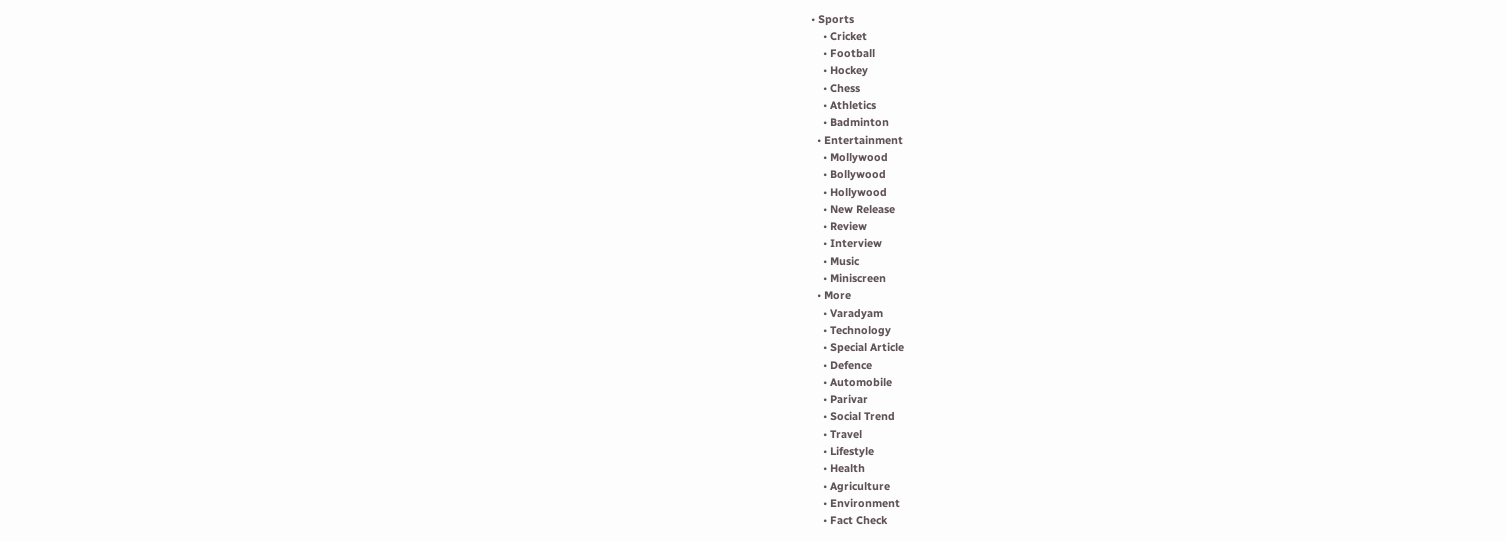• Sports
    • Cricket
    • Football
    • Hockey
    • Chess
    • Athletics
    • Badminton
  • Entertainment
    • Mollywood
    • Bollywood
    • Hollywood
    • New Release
    • Review
    • Interview
    • Music
    • Miniscreen
  • More
    • Varadyam
    • Technology
    • Special Article
    • Defence
    • Automobile
    • Parivar
    • Social Trend
    • Travel
    • Lifestyle
    • Health
    • Agriculture
    • Environment
    • Fact Check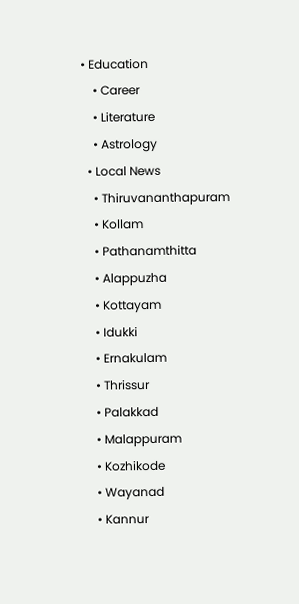• Education
    • Career
    • Literature
    • Astrology
  • Local News
    • Thiruvananthapuram
    • Kollam
    • Pathanamthitta
    • Alappuzha
    • Kottayam
    • Idukki
    • Ernakulam
    • Thrissur
    • Palakkad
    • Malappuram
    • Kozhikode
    • Wayanad
    • Kannur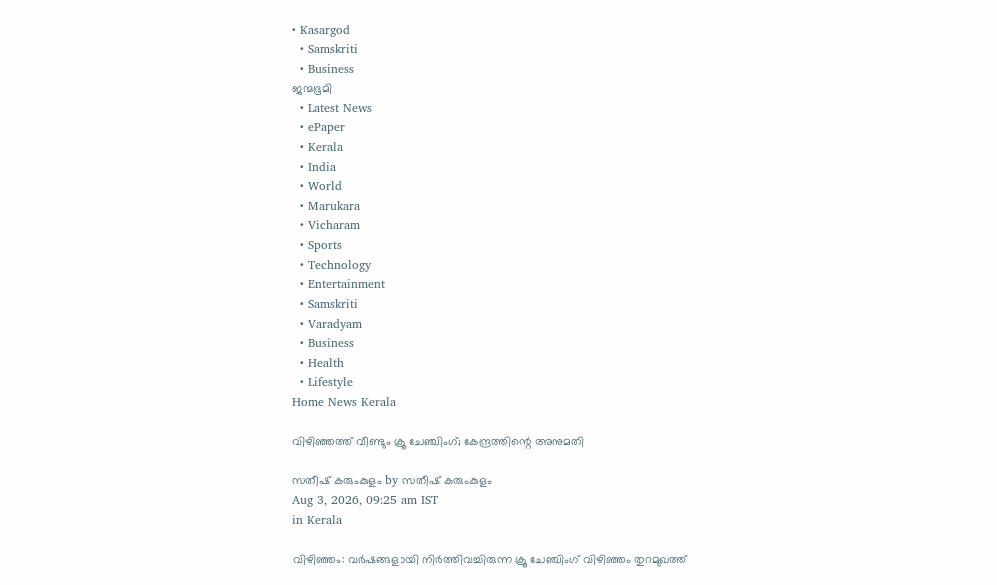• Kasargod
  • Samskriti
  • Business
ജന്മഭൂമി
  • Latest News
  • ePaper
  • Kerala
  • India
  • World
  • Marukara
  • Vicharam
  • Sports
  • Technology
  • Entertainment
  • Samskriti
  • Varadyam
  • Business
  • Health
  • Lifestyle
Home News Kerala

വിഴിഞ്ഞത്ത് വീണ്ടും ക്രൂ ചേഞ്ചിംഗ്; കേന്ദ്രത്തിന്റെ അനുമതി

സതീഷ് കരുംകുളം by സതീഷ് കരുംകുളം
Aug 3, 2026, 09:25 am IST
in Kerala

വിഴിഞ്ഞം: വര്‍ഷങ്ങളായി നിര്‍ത്തിവച്ചിരുന്ന ക്രൂ ചേഞ്ചിംഗ് വിഴിഞ്ഞം തുറമുഖത്ത്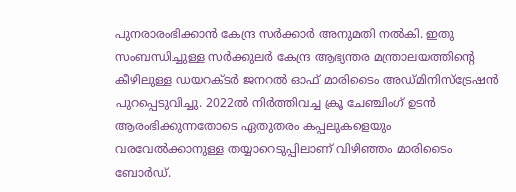പുനരാരംഭിക്കാന്‍ കേന്ദ്ര സര്‍ക്കാര്‍ അനുമതി നല്‍കി. ഇതു സംബന്ധിച്ചുള്ള സര്‍ക്കുലര്‍ കേന്ദ്ര ആഭ്യന്തര മന്ത്രാലയത്തിന്റെ കീഴിലുള്ള ഡയറക്ടര്‍ ജനറല്‍ ഓഫ് മാരിടൈം അഡ്മിനിസ്‌ട്രേഷന്‍ പുറപ്പെടുവിച്ചു. 2022ല്‍ നിര്‍ത്തിവച്ച ക്രൂ ചേഞ്ചിംഗ് ഉടന്‍ ആരംഭിക്കുന്നതോടെ ഏതുതരം കപ്പലുകളെയും വരവേല്‍ക്കാനുള്ള തയ്യാറെടുപ്പിലാണ് വിഴിഞ്ഞം മാരിടൈം ബോര്‍ഡ്.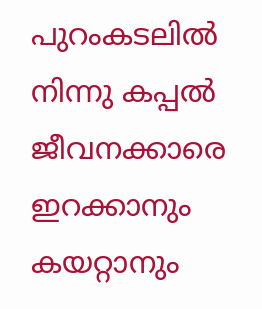പുറംകടലില്‍ നിന്നു കപ്പല്‍ ജീവനക്കാരെ ഇറക്കാനും കയറ്റാനും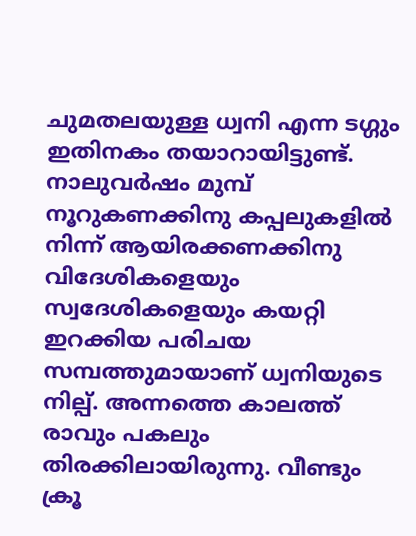ചുമതലയുള്ള ധ്വനി എന്ന ടഗ്ഗും ഇതിനകം തയാറായിട്ടുണ്ട്. നാലുവര്‍ഷം മുമ്പ് നൂറുകണക്കിനു കപ്പലുകളില്‍ നിന്ന് ആയിരക്കണക്കിനു വിദേശികളെയും സ്വദേശികളെയും കയറ്റി ഇറക്കിയ പരിചയ സമ്പത്തുമായാണ് ധ്വനിയുടെ നില്പ്. അന്നത്തെ കാലത്ത് രാവും പകലും തിരക്കിലായിരുന്നു. വീണ്ടും ക്രൂ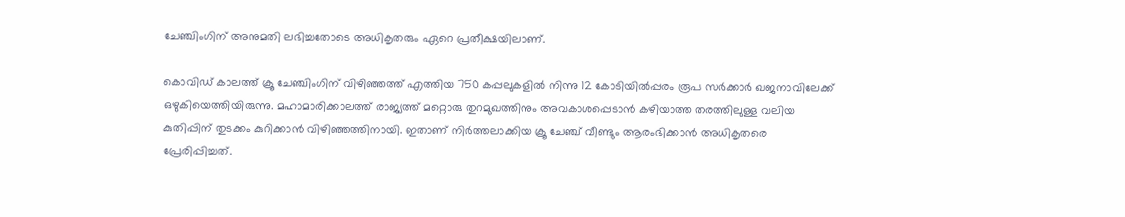ചേഞ്ചിംഗിന് അനുമതി ലഭിച്ചതോടെ അധികൃതരും ഏറെ പ്രതീക്ഷയിലാണ്.

കൊവിഡ് കാലത്ത് ക്രൂ ചേഞ്ചിംഗിന് വിഴിഞ്ഞത്ത് എത്തിയ 750 കപ്പലുകളില്‍ നിന്നു 12 കോടിയില്‍പ്പരം രൂപ സര്‍ക്കാര്‍ ഖജനാവിലേക്ക് ഒഴുകിയെത്തിയിരുന്നു. മഹാമാരിക്കാലത്ത് രാജ്യത്ത് മറ്റൊരു തുറമുഖത്തിനും അവകാശപ്പെടാന്‍ കഴിയാത്ത തരത്തിലുള്ള വലിയ കുതിപ്പിന് തുടക്കം കുറിക്കാന്‍ വിഴിഞ്ഞത്തിനായി. ഇതാണ് നിര്‍ത്തലാക്കിയ ക്രൂ ചേഞ്ച് വീണ്ടും ആരംഭിക്കാന്‍ അധികൃതരെ പ്രേരിപ്പിച്ചത്.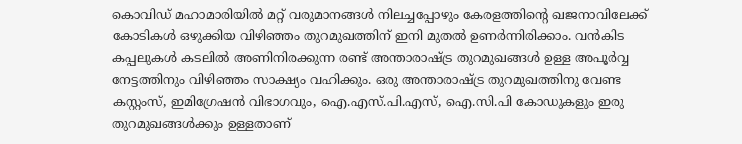കൊവിഡ് മഹാമാരിയില്‍ മറ്റ് വരുമാനങ്ങള്‍ നിലച്ചപ്പോഴും കേരളത്തിന്റെ ഖജനാവിലേക്ക് കോടികള്‍ ഒഴുക്കിയ വിഴിഞ്ഞം തുറമുഖത്തിന് ഇനി മുതല്‍ ഉണര്‍ന്നിരിക്കാം. വന്‍കിട കപ്പലുകള്‍ കടലില്‍ അണിനിരക്കുന്ന രണ്ട് അന്താരാഷ്‌ട്ര തുറമുഖങ്ങള്‍ ഉള്ള അപൂര്‍വ്വ നേട്ടത്തിനും വിഴിഞ്ഞം സാക്ഷ്യം വഹിക്കും. ഒരു അന്താരാഷ്‌ട്ര തുറമുഖത്തിനു വേണ്ട കസ്റ്റംസ്, ഇമിഗ്രേഷന്‍ വിഭാഗവും, ഐ.എസ്.പി.എസ്, ഐ.സി.പി കോഡുകളും ഇരു തുറമുഖങ്ങള്‍ക്കും ഉള്ളതാണ്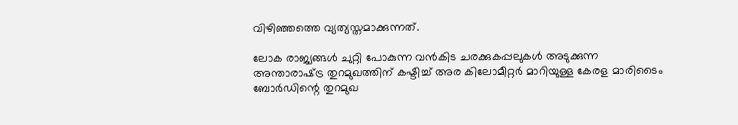വിഴിഞ്ഞത്തെ വ്യത്യസ്തമാക്കുന്നത്.

ലോക രാജ്യങ്ങള്‍ ചുറ്റി പോകുന്ന വന്‍കിട ചരക്കുകപ്പലുകള്‍ അടുക്കുന്ന അന്താരാഷ്‌ട്ര തുറമുഖത്തിന് കഷ്ടിച്ച് അര കിലോമീറ്റര്‍ മാറിയുള്ള കേരള മാരിടൈം ബോര്‍ഡിന്റെ തുറമുഖ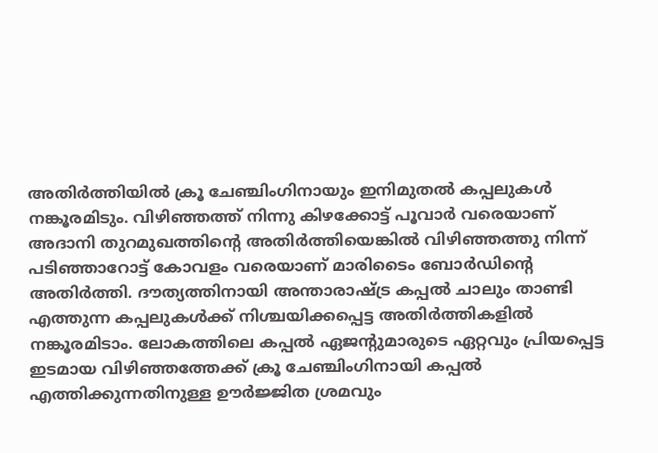അതിര്‍ത്തിയില്‍ ക്രൂ ചേഞ്ചിംഗിനായും ഇനിമുതല്‍ കപ്പലുകള്‍ നങ്കൂരമിടും. വിഴിഞ്ഞത്ത് നിന്നു കിഴക്കോട്ട് പൂവാര്‍ വരെയാണ് അദാനി തുറമുഖത്തിന്റെ അതിര്‍ത്തിയെങ്കില്‍ വിഴിഞ്ഞത്തു നിന്ന് പടിഞ്ഞാറോട്ട് കോവളം വരെയാണ് മാരിടൈം ബോര്‍ഡിന്റെ അതിര്‍ത്തി. ദൗത്യത്തിനായി അന്താരാഷ്‌ട്ര കപ്പല്‍ ചാലും താണ്ടി എത്തുന്ന കപ്പലുകള്‍ക്ക് നിശ്ചയിക്കപ്പെട്ട അതിര്‍ത്തികളില്‍ നങ്കൂരമിടാം. ലോകത്തിലെ കപ്പല്‍ ഏജന്റുമാരുടെ ഏറ്റവും പ്രിയപ്പെട്ട ഇടമായ വിഴിഞ്ഞത്തേക്ക് ക്രൂ ചേഞ്ചിംഗിനായി കപ്പല്‍ എത്തിക്കുന്നതിനുള്ള ഊര്‍ജ്ജിത ശ്രമവും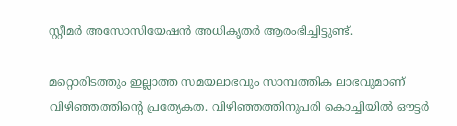സ്റ്റീമര്‍ അസോസിയേഷന്‍ അധികൃതര്‍ ആരംഭിച്ചിട്ടുണ്ട്.

മറ്റൊരിടത്തും ഇല്ലാത്ത സമയലാഭവും സാമ്പത്തിക ലാഭവുമാണ് വിഴിഞ്ഞത്തിന്റെ പ്രത്യേകത. വിഴിഞ്ഞത്തിനുപരി കൊച്ചിയില്‍ ഔട്ടര്‍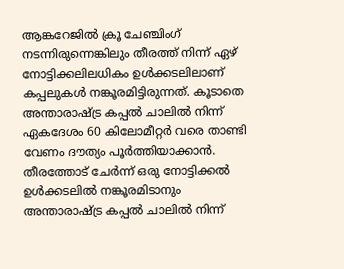ആങ്കറേജില്‍ ക്രൂ ചേഞ്ചിംഗ് നടന്നിരുന്നെങ്കിലും തീരത്ത് നിന്ന് ഏഴ് നോട്ടിക്കലിലധികം ഉള്‍ക്കടലിലാണ് കപ്പലുകള്‍ നങ്കൂരമിട്ടിരുന്നത്. കൂടാതെ അന്താരാഷ്‌ട്ര കപ്പല്‍ ചാലില്‍ നിന്ന് ഏകദേശം 60 കിലോമീറ്റര്‍ വരെ താണ്ടി വേണം ദൗത്യം പൂര്‍ത്തിയാക്കാന്‍. തീരത്തോട് ചേര്‍ന്ന് ഒരു നോട്ടിക്കല്‍ ഉള്‍ക്കടലില്‍ നങ്കൂരമിടാനും അന്താരാഷ്‌ട്ര കപ്പല്‍ ചാലില്‍ നിന്ന്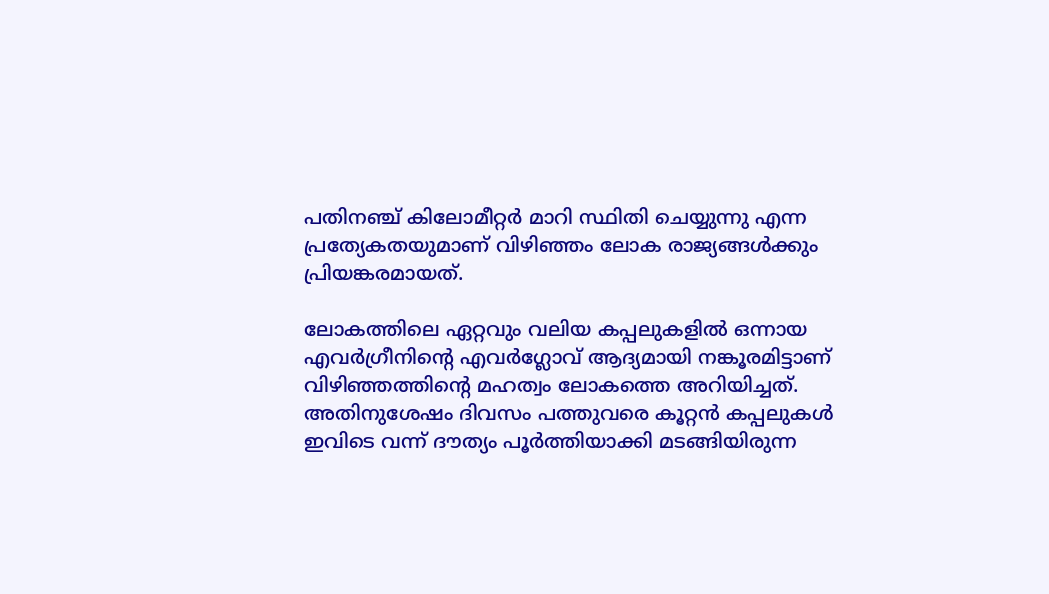പതിനഞ്ച് കിലോമീറ്റര്‍ മാറി സ്ഥിതി ചെയ്യുന്നു എന്ന പ്രത്യേകതയുമാണ് വിഴിഞ്ഞം ലോക രാജ്യങ്ങള്‍ക്കും പ്രിയങ്കരമായത്.

ലോകത്തിലെ ഏറ്റവും വലിയ കപ്പലുകളില്‍ ഒന്നായ എവര്‍ഗ്രീനിന്റെ എവര്‍ഗ്ലോവ് ആദ്യമായി നങ്കൂരമിട്ടാണ് വിഴിഞ്ഞത്തിന്റെ മഹത്വം ലോകത്തെ അറിയിച്ചത്. അതിനുശേഷം ദിവസം പത്തുവരെ കൂറ്റന്‍ കപ്പലുകള്‍ ഇവിടെ വന്ന് ദൗത്യം പൂര്‍ത്തിയാക്കി മടങ്ങിയിരുന്ന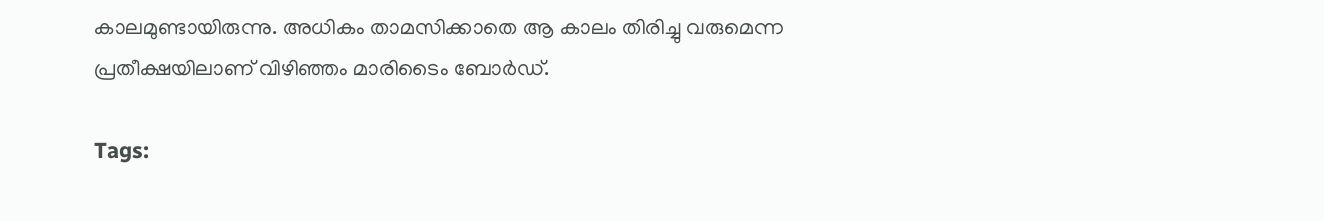കാലമുണ്ടായിരുന്നു. അധികം താമസിക്കാതെ ആ കാലം തിരിച്ചു വരുമെന്ന പ്രതീക്ഷയിലാണ് വിഴിഞ്ഞം മാരിടൈം ബോര്‍ഡ്.

Tags: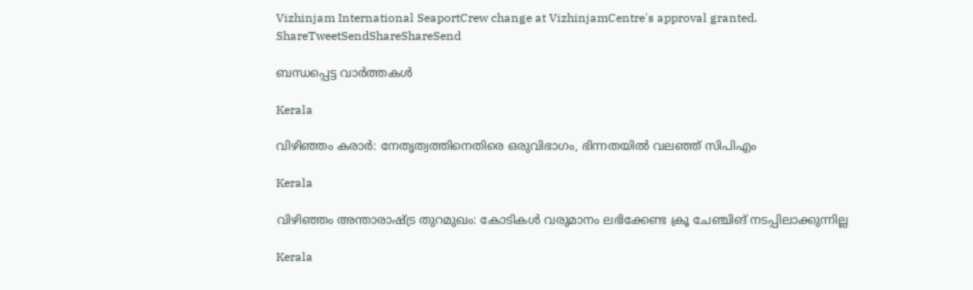Vizhinjam International SeaportCrew change at VizhinjamCentre's approval granted.
ShareTweetSendShareShareSend

ബന്ധപ്പെട്ട വാര്‍ത്തകള്‍

Kerala

വിഴിഞ്ഞം കരാര്‍: നേതൃത്വത്തിനെതിരെ ഒരുവിഭാഗം, ഭിന്നതയില്‍ വലഞ്ഞ് സിപിഎം

Kerala

വിഴിഞ്ഞം അന്താരാഷ്‌ട്ര തുറമുഖം: കോടികള്‍ വരുമാനം ലഭിക്കേണ്ട ക്രൂ ചേഞ്ചിങ് നടപ്പിലാക്കുന്നില്ല

Kerala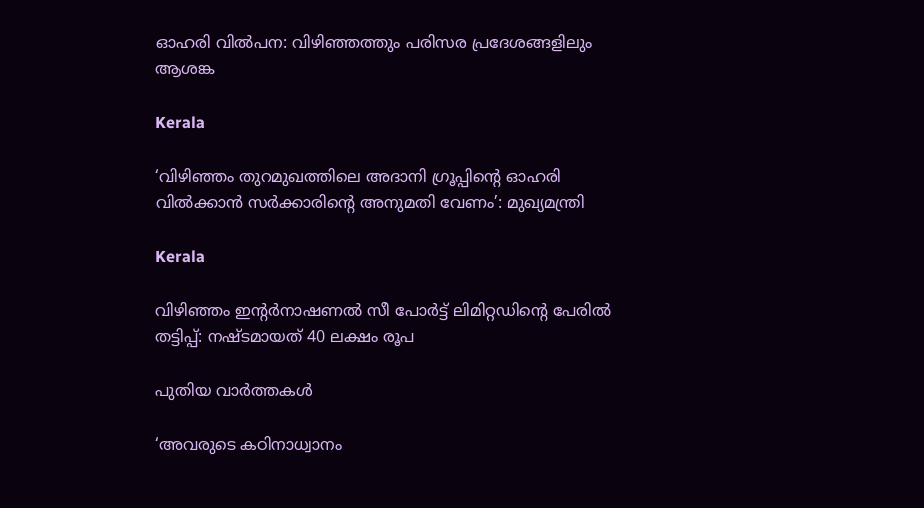ഓഹരി വില്‍പന: വിഴിഞ്ഞത്തും പരിസര പ്രദേശങ്ങളിലും ആശങ്ക

Kerala

‘വിഴിഞ്ഞം തുറമുഖത്തിലെ അദാനി ഗ്രൂപ്പിന്റെ ഓഹരി വിൽക്കാൻ സർക്കാരിന്റെ അനുമതി വേണം’: മുഖ്യമന്ത്രി

Kerala

വിഴിഞ്ഞം ഇന്റര്‍നാഷണല്‍ സീ പോര്‍ട്ട് ലിമിറ്റഡിന്റെ പേരില്‍ തട്ടിപ്പ്: നഷ്ടമായത് 40 ലക്ഷം രൂപ

പുതിയ വാര്‍ത്തകള്‍

‘അവരുടെ കഠിനാധ്വാനം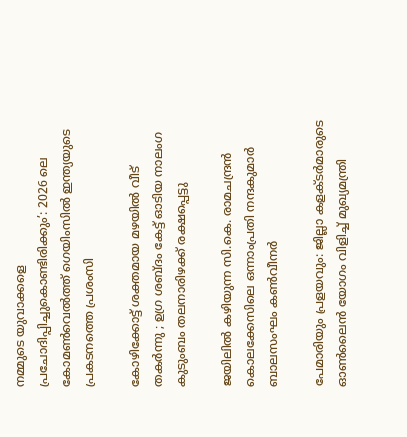നമ്മുടെ യുവാക്കളെ പ്രചോദിപ്പിച്ചുകൊണ്ടിരിക്കും’: 2026 ലെ കോമൺവെൽത്ത് ഗെയിംസിൽ ഇന്ത്യയുടെ പ്രകടനത്തെ പ്രശംസി

കോഴിക്കോട്ട് ശക്തമായ മഴയിൽ വീട് തകർന്നു ; ഉഗ്ര ശബ്ദം കേട്ട് ഓടിയ നാലംഗ കുടുംബം തലനാരിഴക്ക് രക്ഷപ്പെട്ടു

ജയിലിൽ കഴിയുന്ന സി.കെ. രാമചന്ദ്രൻ കൊലക്കേസിലെ ഒന്നാംപ്രതി നന്ദകുമാർ ബാലസംഘം കൺവീനർ

പേമാരിയും പ്രളയവും: ജില്ലാ കളക്ടര്‍മാരുടെ ഓണ്‍ലൈന്‍ യോഗം വിളിച്ച് മുഖ്യമന്ത്രി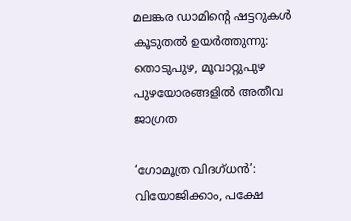മലങ്കര ഡാമിന്റെ ഷട്ടറുകൾ കൂടുതൽ ഉയർത്തുന്നു: തൊടുപുഴ, മൂവാറ്റുപുഴ പുഴയോരങ്ങളിൽ അതീവ ജാഗ്രത

‘ഗോമൂത്ര വിദഗ്ധന്‍’: വിയോജിക്കാം, പക്ഷേ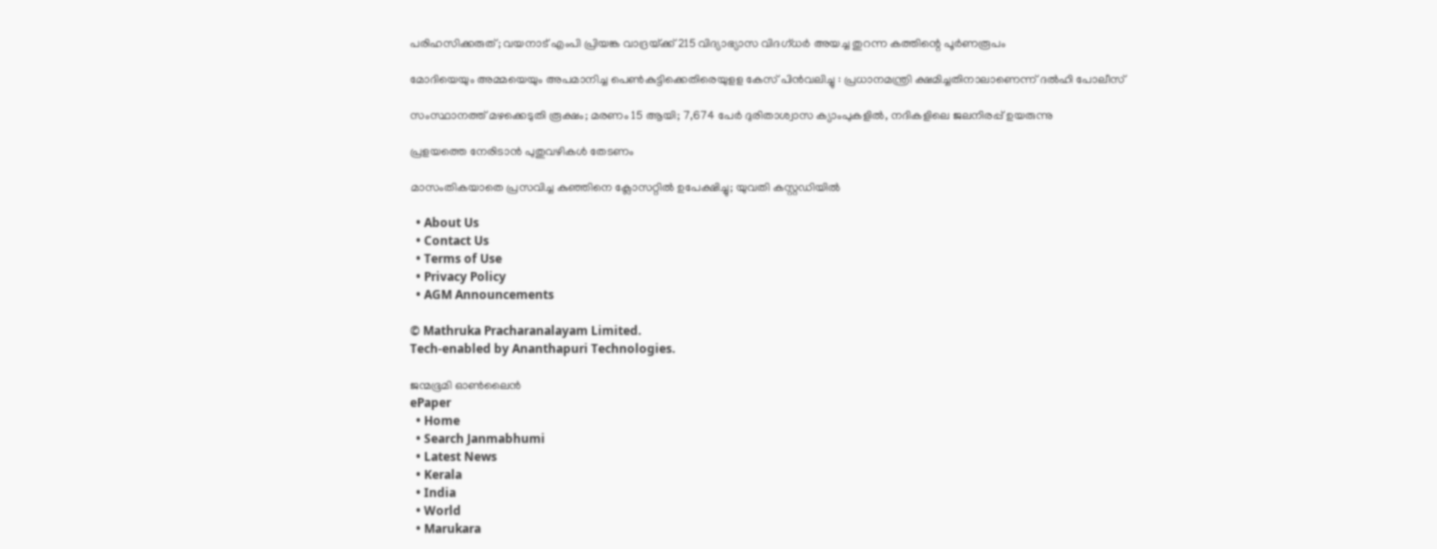പരിഹസിക്കരുത്; വയനാട് എംപി പ്രിയങ്ക വാദ്രയ്‌ക്ക് 215 വിദ്യാഭ്യാസ വിദഗ്ധര്‍ അയച്ച തുറന്ന കത്തിന്റെ പൂര്‍ണരൂപം

മോദിയെയും അമ്മയെയും അപമാനിച്ച പെൺകുട്ടിക്കെതിരെയുളള കേസ് പിൻവലിച്ചു : പ്രധാനമന്ത്രി ക്ഷമിച്ചതിനാലാണെന്ന് ദൽഹി പോലീസ്

സംസ്ഥാനത്ത് മഴക്കെടുതി രൂക്ഷം; മരണം 15 ആയി; 7,674 പേർ ദുരിതാശ്വാസ ക്യാംപുകളിൽ, നദികളിലെ ജലനിരപ്പ് ഉയരുന്നു

പ്രളയത്തെ നേരിടാന്‍ പുതുവഴികള്‍ തേടണം

മാസംതികയാതെ പ്രസവിച്ച കുഞ്ഞിനെ ക്ലോസറ്റിൽ ഉപേക്ഷിച്ചു; യുവതി കസ്റ്റഡിയിൽ

  • About Us
  • Contact Us
  • Terms of Use
  • Privacy Policy
  • AGM Announcements

© Mathruka Pracharanalayam Limited.
Tech-enabled by Ananthapuri Technologies.

ജന്മഭൂമി ഓണ്‍ലൈന്‍
ePaper
  • Home
  • Search Janmabhumi
  • Latest News
  • Kerala
  • India
  • World
  • Marukara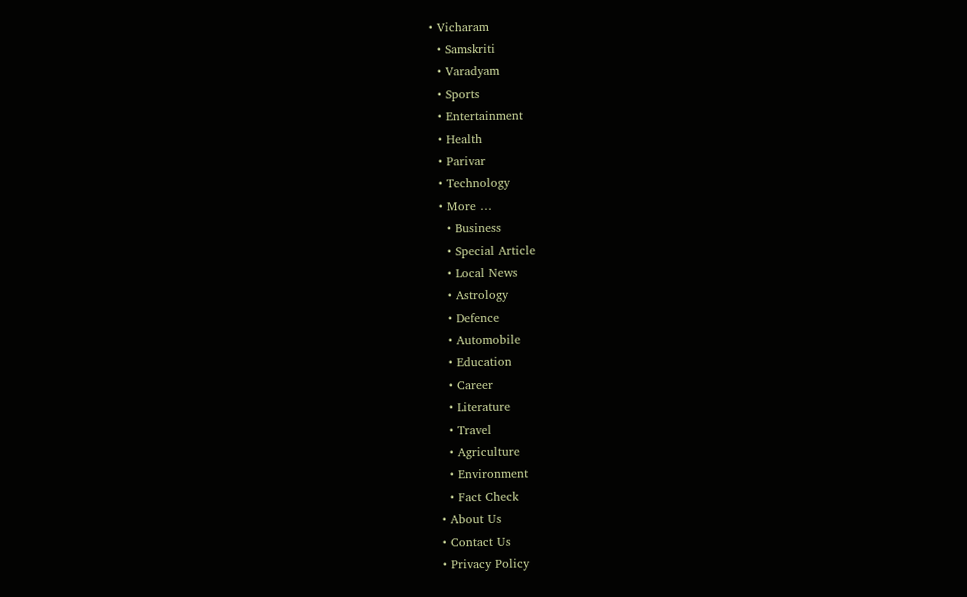• Vicharam
  • Samskriti
  • Varadyam
  • Sports
  • Entertainment
  • Health
  • Parivar
  • Technology
  • More …
    • Business
    • Special Article
    • Local News
    • Astrology
    • Defence
    • Automobile
    • Education
    • Career
    • Literature
    • Travel
    • Agriculture
    • Environment
    • Fact Check
  • About Us
  • Contact Us
  • Privacy Policy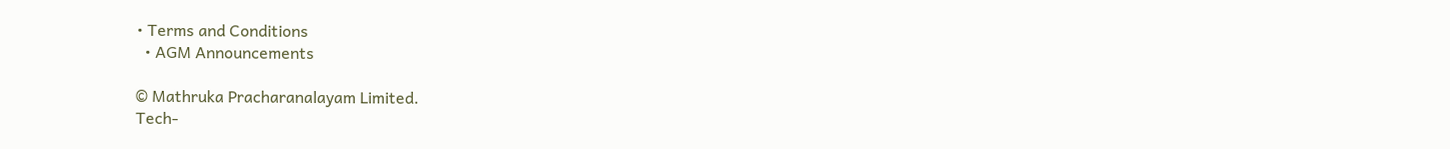• Terms and Conditions
  • AGM Announcements

© Mathruka Pracharanalayam Limited.
Tech-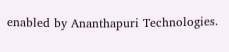enabled by Ananthapuri Technologies.